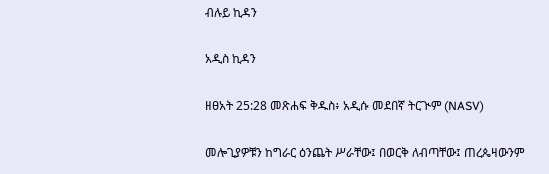ብሉይ ኪዳን

አዲስ ኪዳን

ዘፀአት 25:28 መጽሐፍ ቅዱስ፥ አዲሱ መደበኛ ትርጒም (NASV)

መሎጊያዎቹን ከግራር ዕንጨት ሥራቸው፤ በወርቅ ለብጣቸው፤ ጠረጴዛውንም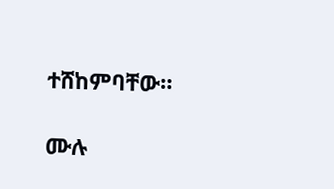ተሸከምባቸው።

ሙሉ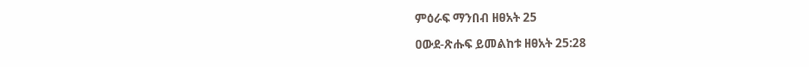ምዕራፍ ማንበብ ዘፀአት 25

ዐውደ-ጽሑፍ ይመልከቱ ዘፀአት 25:28